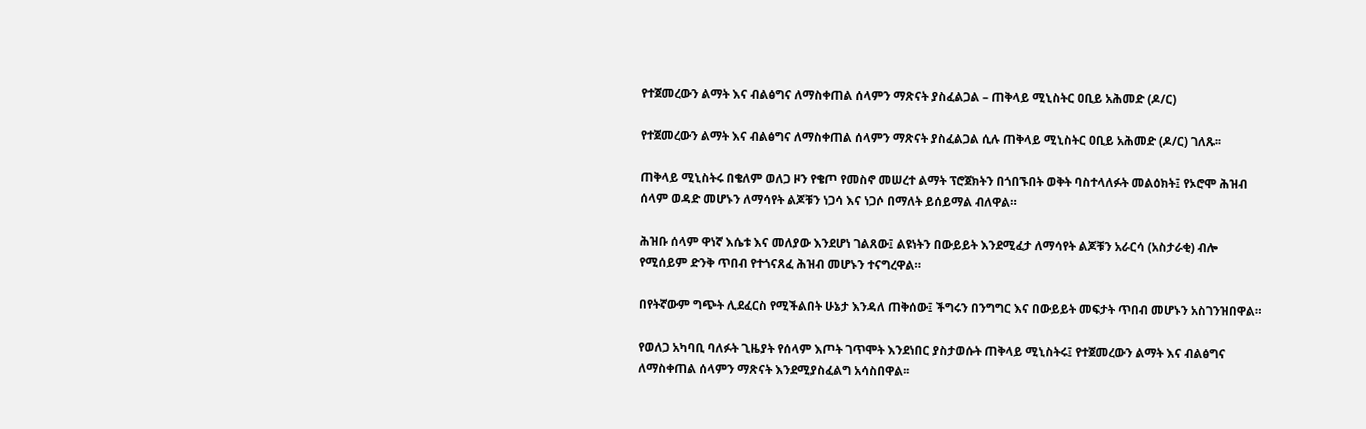የተጀመረውን ልማት እና ብልፅግና ለማስቀጠል ሰላምን ማጽናት ያስፈልጋል – ጠቅላይ ሚኒስትር ዐቢይ አሕመድ (ዶ/ር)

የተጀመረውን ልማት እና ብልፅግና ለማስቀጠል ሰላምን ማጽናት ያስፈልጋል ሲሉ ጠቅላይ ሚኒስትር ዐቢይ አሕመድ (ዶ/ር) ገለጹ፡፡

ጠቅላይ ሚኒስትሩ በቄለም ወለጋ ዞን የቄጦ የመስኖ መሠረተ ልማት ፕሮጀክትን በጎበኙበት ወቅት ባስተላለፉት መልዕክት፤ የኦሮሞ ሕዝብ ሰላም ወዳድ መሆኑን ለማሳየት ልጆቹን ነጋሳ እና ነጋሶ በማለት ይሰይማል ብለዋል።

ሕዝቡ ሰላም ዋነኛ እሴቱ እና መለያው እንደሆነ ገልጸው፤ ልዩነትን በውይይት እንደሚፈታ ለማሳየት ልጆቹን አራርሳ (አስታራቂ) ብሎ የሚሰይም ድንቅ ጥበብ የተጎናጸፈ ሕዝብ መሆኑን ተናግረዋል።

በየትኛውም ግጭት ሊደፈርስ የሚችልበት ሁኔታ እንዳለ ጠቅሰው፤ ችግሩን በንግግር እና በውይይት መፍታት ጥበብ መሆኑን አስገንዝበዋል።

የወለጋ አካባቢ ባለፉት ጊዜያት የሰላም እጦት ገጥሞት እንደነበር ያስታወሱት ጠቅላይ ሚኒስትሩ፤ የተጀመረውን ልማት እና ብልፅግና ለማስቀጠል ሰላምን ማጽናት እንደሚያስፈልግ አሳስበዋል፡፡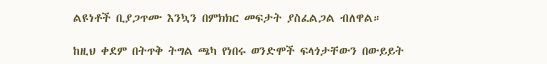ልዩነቶች ቢያጋጥሙ እንኳን በምክክር መፍታት ያስፈልጋል ብለዋል።

ከዚህ ቀደም በትጥቅ ትግል ጫካ የነበሩ ወንድሞች ፍላጎታቸውን በውይይት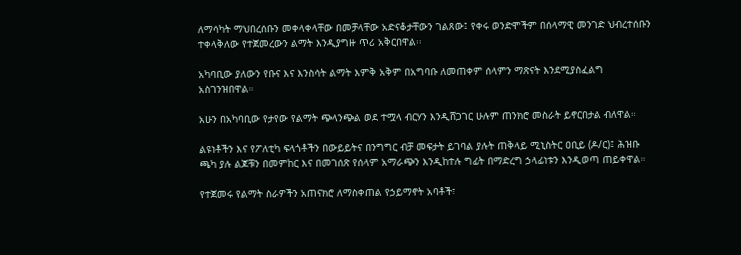ለማሳካት ማህበረሰቡን መቀላቀላቸው በመቻላቸው አድናቆታቸውን ገልጸው፤ የቀሩ ወንድሞችም በሰላማዊ መንገድ ህብረተሰቡን ተቀላቅለው የተጀመረውን ልማት እንዲያግዙ ጥሪ አቅርበዋል፡፡

አካባቢው ያለውን የቡና እና እንስሳት ልማት እምቅ አቅም በአግባቡ ለመጠቀም ሰላምን ማጽናት እንደሚያስፈልግ አስገንዝበዋል።

አሁን በአካባቢው የታየው የልማት ጭላንጭል ወደ ተሟላ ብርሃን እንዲሸጋገር ሁሉም ጠንክሮ መስራት ይኖርበታል ብለዋል።

ልዩነቶችን እና የፖለቲካ ፍላጎቶችን በውይይትና በንግግር ብቻ መፍታት ይገባል ያሉት ጠቅላይ ሚኒስትር ዐቢይ (ዶ/ር)፤ ሕዝቡ ጫካ ያሉ ልጆቹን በመምከር እና በመገሰጽ የሰላም አማራጭን እንዲከተሉ ግፊት በማድረግ ኃላፊነቱን እንዲወጣ ጠይቀዋል።

የተጀመሩ የልማት ስራዎችን አጠናክሮ ለማስቀጠል የኃይማኖት አባቶች፣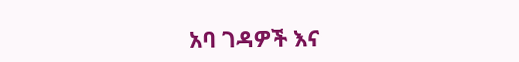አባ ገዳዎች እና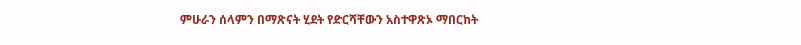ምሁራን ሰላምን በማጽናት ሂደት የድርሻቸውን አስተዋጽኦ ማበርከት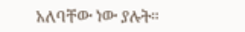አለባቸው ነው ያሉት።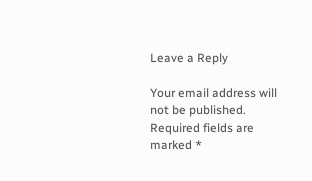Leave a Reply

Your email address will not be published. Required fields are marked *